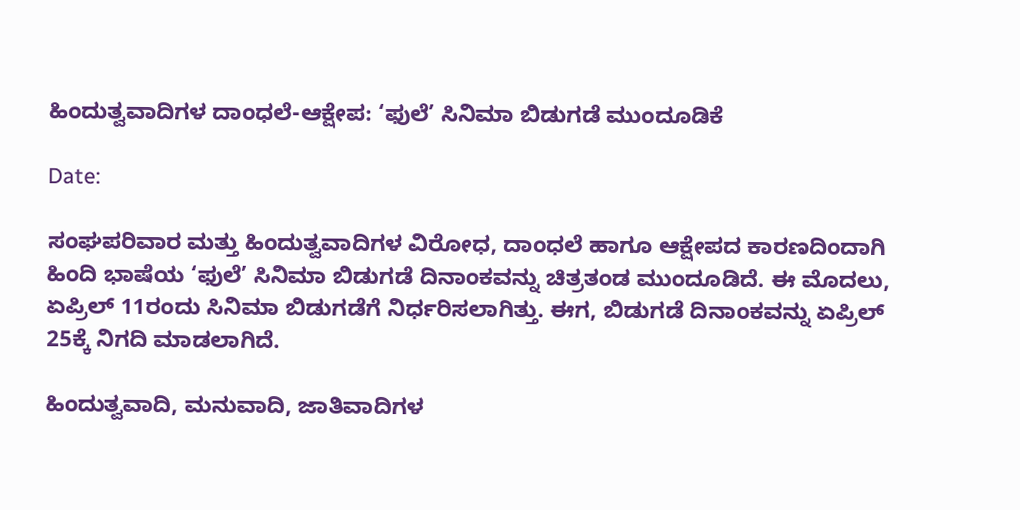ಹಿಂದುತ್ವವಾದಿಗಳ ದಾಂಧಲೆ-ಆಕ್ಷೇಪ: ‘ಫುಲೆ’ ಸಿನಿಮಾ ಬಿಡುಗಡೆ ಮುಂದೂಡಿಕೆ

Date:

ಸಂಘಪರಿವಾರ ಮತ್ತು ಹಿಂದುತ್ವವಾದಿಗಳ ವಿರೋಧ, ದಾಂಧಲೆ ಹಾಗೂ ಆಕ್ಷೇಪದ ಕಾರಣದಿಂದಾಗಿ ಹಿಂದಿ ಭಾಷೆಯ ‘ಫುಲೆ’ ಸಿನಿಮಾ ಬಿಡುಗಡೆ ದಿನಾಂಕವನ್ನು ಚಿತ್ರತಂಡ ಮುಂದೂಡಿದೆ. ಈ ಮೊದಲು, ಏಪ್ರಿಲ್ 11ರಂದು ಸಿನಿಮಾ ಬಿಡುಗಡೆಗೆ ನಿರ್ಧರಿಸಲಾಗಿತ್ತು. ಈಗ, ಬಿಡುಗಡೆ ದಿನಾಂಕವನ್ನು ಏಪ್ರಿಲ್ 25ಕ್ಕೆ ನಿಗದಿ ಮಾಡಲಾಗಿದೆ.

ಹಿಂದುತ್ವವಾದಿ, ಮನುವಾದಿ, ಜಾತಿವಾದಿಗಳ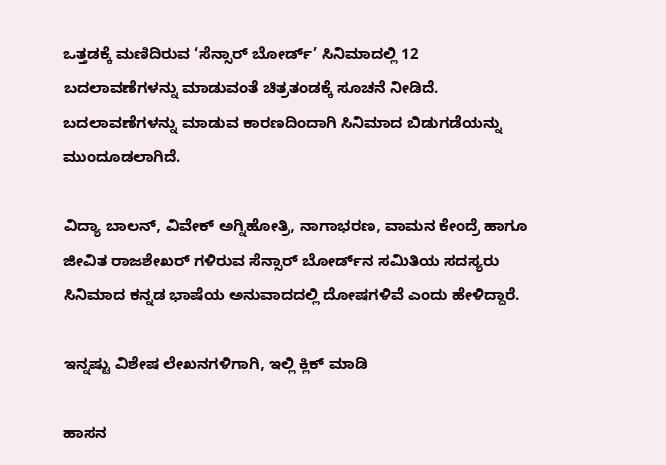ಒತ್ತಡಕ್ಕೆ ಮಣಿದಿರುವ ‘ಸೆನ್ಸಾರ್‌ ಬೋರ್ಡ್‌’ ಸಿನಿಮಾದಲ್ಲಿ 12 ಬದಲಾವಣೆಗಳನ್ನು ಮಾಡುವಂತೆ ಚಿತ್ರತಂಡಕ್ಕೆ ಸೂಚನೆ ನೀಡಿದೆ. ಬದಲಾವಣೆಗಳನ್ನು ಮಾಡುವ ಕಾರಣದಿಂದಾಗಿ ಸಿನಿಮಾದ ಬಿಡುಗಡೆಯನ್ನು ಮುಂದೂಡಲಾಗಿದೆ.

ವಿದ್ಯಾ‌ ಬಾಲನ್, ವಿವೇಕ್ ಅಗ್ನಿಹೋತ್ರಿ, ನಾಗಾಭರಣ, ವಾಮನ ಕೇಂದ್ರೆ ಹಾಗೂ ಜೀವಿತ‌ ರಾಜಶೇಖರ್ ಗಳಿರುವ ಸೆನ್ಸಾರ್‌ ಬೋರ್ಡ್‌ನ ಸಮಿತಿಯ ಸದಸ್ಯರು ಸಿನಿಮಾದ ಕನ್ನಡ ಭಾಷೆಯ ಅನುವಾದದಲ್ಲಿ ದೋಷಗಳಿವೆ ಎಂದು ಹೇಳಿದ್ದಾರೆ.

ಇನ್ನಷ್ಟು ವಿಶೇಷ ಲೇಖನಗಳಿಗಾಗಿ, ಇಲ್ಲಿ ಕ್ಲಿಕ್ ಮಾಡಿ

ಹಾಸನ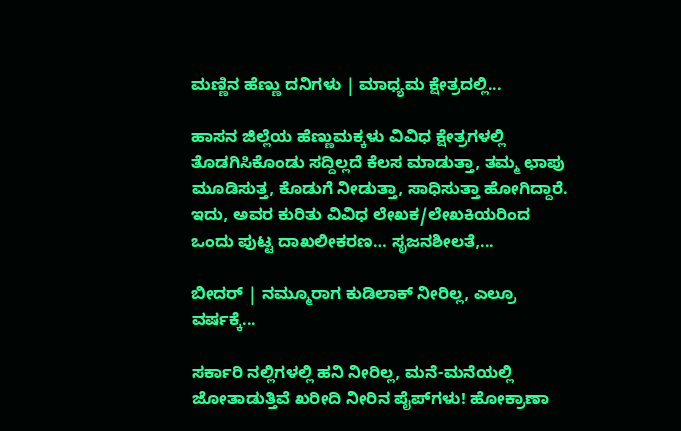ಮಣ್ಣಿನ ಹೆಣ್ಣು ದನಿಗಳು | ಮಾಧ್ಯಮ ಕ್ಷೇತ್ರದಲ್ಲಿ...

ಹಾಸನ ಜಿಲ್ಲೆಯ ಹೆಣ್ಣುಮಕ್ಕಳು ವಿವಿಧ ಕ್ಷೇತ್ರಗಳಲ್ಲಿ ತೊಡಗಿಸಿಕೊಂಡು ಸದ್ದಿಲ್ಲದೆ ಕೆಲಸ ಮಾಡುತ್ತಾ, ತಮ್ಮ ಛಾಪು ಮೂಡಿಸುತ್ತ, ಕೊಡುಗೆ ನೀಡುತ್ತಾ, ಸಾಧಿಸುತ್ತಾ ಹೋಗಿದ್ದಾರೆ. ಇದು, ಅವರ ಕುರಿತು ವಿವಿಧ ಲೇಖಕ/ಲೇಖಕಿಯರಿಂದ ಒಂದು ಪುಟ್ಟ ದಾಖಲೀಕರಣ… ಸೃಜನಶೀಲತೆ,...

ಬೀದರ್ | ನಮ್ಮೂರಾಗ ಕುಡಿಲಾಕ್ ನೀರಿಲ್ಲ, ಎಲ್ರೂ ವರ್ಷಕ್ಕೆ...

ಸರ್ಕಾರಿ ನಲ್ಲಿಗಳಲ್ಲಿ ಹನಿ ನೀರಿಲ್ಲ, ಮನೆ-ಮನೆಯಲ್ಲಿ ಜೋತಾಡುತ್ತಿವೆ ಖರೀದಿ ನೀರಿನ ಪೈಪ್‌ಗಳು! ಹೋಕ್ರಾಣಾ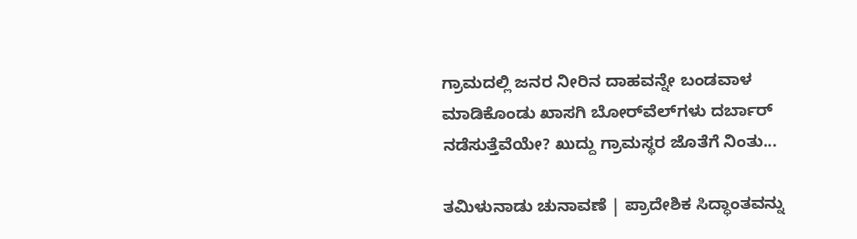ಗ್ರಾಮದಲ್ಲಿ ಜನರ ನೀರಿನ ದಾಹವನ್ನೇ ಬಂಡವಾಳ ಮಾಡಿಕೊಂಡು ಖಾಸಗಿ ಬೋರ್‌ವೆಲ್‌ಗಳು ದರ್ಬಾರ್‌ ನಡೆಸುತ್ತೆವೆಯೇ? ಖುದ್ದು ಗ್ರಾಮಸ್ಥರ ಜೊತೆಗೆ ನಿಂತು...

ತಮಿಳುನಾಡು ಚುನಾವಣೆ | ಪ್ರಾದೇಶಿಕ ಸಿದ್ಧಾಂತವನ್ನು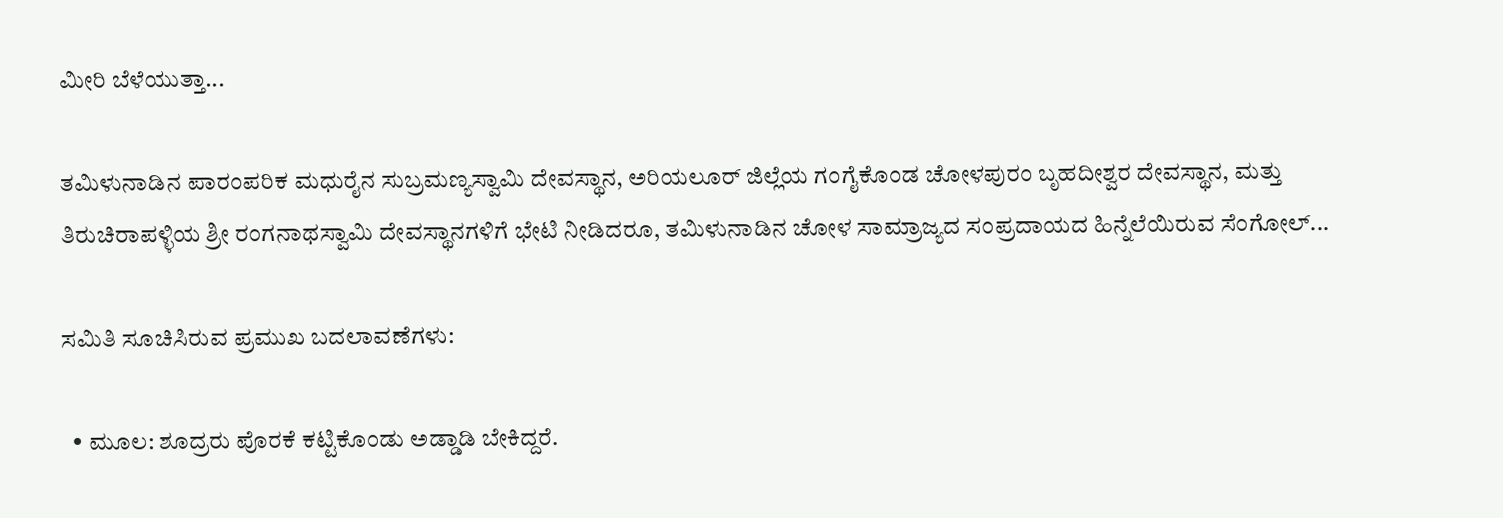ಮೀರಿ ಬೆಳೆಯುತ್ತಾ...

ತಮಿಳುನಾಡಿನ ಪಾರಂಪರಿಕ ಮಧುರೈನ ಸುಬ್ರಮಣ್ಯಸ್ವಾಮಿ ದೇವಸ್ಥಾನ, ಅರಿಯಲೂರ್ ಜಿಲ್ಲೆಯ ಗಂಗೈಕೊಂಡ ಚೋಳಪುರಂ ಬೃಹದೀಶ್ವರ ದೇವಸ್ಥಾನ, ಮತ್ತು ತಿರುಚಿರಾಪಳ್ಳಿಯ ಶ್ರೀ ರಂಗನಾಥಸ್ವಾಮಿ ದೇವಸ್ಥಾನಗಳಿಗೆ ಭೇಟಿ ನೀಡಿದರೂ, ತಮಿಳುನಾಡಿನ ಚೋಳ ಸಾಮ್ರಾಜ್ಯದ ಸಂಪ್ರದಾಯದ ಹಿನ್ನೆಲೆಯಿರುವ ಸೆಂಗೋಲ್...

ಸಮಿತಿ ಸೂಚಿಸಿರುವ ಪ್ರಮುಖ ಬದಲಾವಣೆಗಳು:

  • ಮೂಲ: ಶೂದ್ರರು ಪೊರಕೆ ಕಟ್ಟಿಕೊಂಡು ಅಡ್ಡಾಡಿ ಬೇಕಿದ್ದರೆ.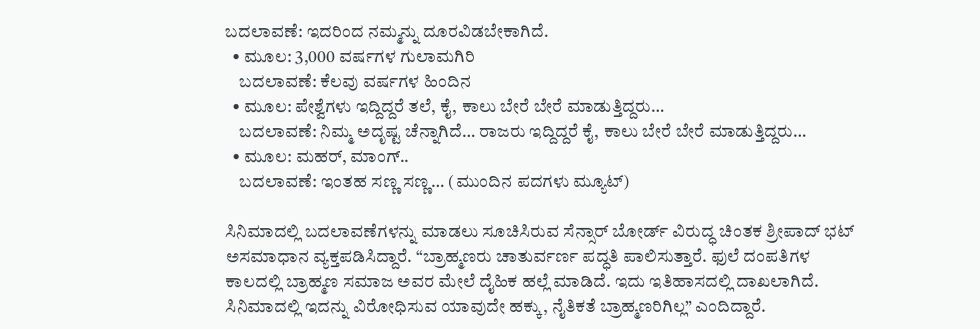ಬದಲಾವಣೆ: ಇದರಿಂದ ನಮ್ಮನ್ನು ದೂರವಿಡಬೇಕಾಗಿದೆ.
  • ಮೂಲ: 3,000 ವರ್ಷಗಳ ಗುಲಾಮಗಿರಿ
    ಬದಲಾವಣೆ: ಕೆಲವು ವರ್ಷಗಳ ಹಿಂದಿನ
  • ಮೂಲ: ಪೇಶ್ವೆಗಳು ಇದ್ದಿದ್ದರೆ ತಲೆ, ಕೈ, ಕಾಲು ಬೇರೆ ಬೇರೆ ಮಾಡುತ್ತಿದ್ದರು…
    ಬದಲಾವಣೆ: ನಿಮ್ಮ ಅದೃಷ್ಟ ಚೆನ್ನಾಗಿದೆ… ರಾಜರು ಇದ್ದಿದ್ದರೆ ಕೈ, ಕಾಲು ಬೇರೆ ಬೇರೆ ಮಾಡುತ್ತಿದ್ದರು…
  • ಮೂಲ: ಮಹರ್, ಮಾಂಗ್..
    ಬದಲಾವಣೆ: ಇಂತಹ ಸಣ್ಣ ಸಣ್ಣ… (ಮುಂದಿನ ಪದಗಳು ಮ್ಯೂಟ್‌)

ಸಿನಿಮಾದಲ್ಲಿ ಬದಲಾವಣೆಗಳನ್ನು ಮಾಡಲು ಸೂಚಿಸಿರುವ ಸೆನ್ಸಾರ್‌ ಬೋರ್ಡ್‌ ವಿರುದ್ಧ ಚಿಂತಕ ಶ್ರೀಪಾದ್‌ ಭಟ್‌ ಅಸಮಾಧಾನ ವ್ಯಕ್ತಪಡಿಸಿದ್ದಾರೆ. “ಬ್ರಾಹ್ಮಣರು ಚಾತುರ್ವರ್ಣ ಪದ್ಧತಿ ಪಾಲಿಸುತ್ತಾರೆ. ಫುಲೆ ದಂಪತಿಗಳ ಕಾಲದಲ್ಲಿ ಬ್ರಾಹ್ಮಣ ಸಮಾಜ ಅವರ ಮೇಲೆ ದೈಹಿಕ ಹಲ್ಲೆ ಮಾಡಿದೆ. ಇದು ಇತಿಹಾಸದಲ್ಲಿ ದಾಖಲಾಗಿದೆ. ಸಿನಿಮಾದಲ್ಲಿ ಇದನ್ನು ವಿರೋಧಿಸುವ‌ ಯಾವುದೇ ಹಕ್ಕು, ನೈತಿಕತೆ ಬ್ರಾಹ್ಮಣರಿಗಿಲ್ಲ” ಎಂದಿದ್ದಾರೆ.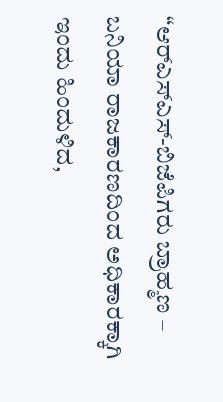“ಆರ್‌ಎಸ್‌ಎಸ್‌-ಬಿಜೆಪಿಗರು ಬ್ರಾಹ್ಮಣ – ಬನಿಯಾ ರಾಜಕಾರಣದಿಂದ ಅಧಿಕಾರಕ್ಕಾಗಿ ಇಂದು ಹಿಂದುಳಿದ,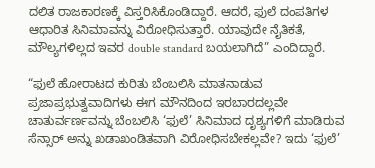ದಲಿತ‌ ರಾಜಕಾರಣಕ್ಕೆ ವಿಸ್ತರಿಸಿಕೊಂಡಿದ್ದಾರೆ. ಆದರೆ, ಫುಲೆ ದಂಪತಿಗಳ ಆಧಾರಿತ ಸಿನಿಮಾವನ್ನು ವಿರೋಧಿಸುತ್ತಾರೆ. ಯಾವುದೇ ನೈತಿಕತೆ, ಮೌಲ್ಯಗಳಿಲ್ಲದ ಇವರ double standard ಬಯಲಾಗಿದೆ” ಎಂದಿದ್ದಾರೆ.

“ಫುಲೆ ಹೋರಾಟದ ಕುರಿತು ಬೆಂಬಲಿಸಿ ಮಾತನಾಡುವ ಪ್ರಜಾಪ್ರಭುತ್ವವಾದಿಗಳು ಈಗ ಮೌನದಿಂದ ಇರಬಾರದಲ್ಲವೇ ಚಾತುರ್ವರ್ಣವನ್ನು ಬೆಂಬಲಿಸಿ ‘ಫುಲೆ’ ಸಿನಿಮಾದ ದೃಶ್ಯಗಳಿಗೆ‌ ಮಾಡಿರುವ ಸೆನ್ಸಾರ್ ಅನ್ನು ಖಡಾಖಂಡಿತವಾಗಿ ವಿರೋಧಿಸಬೇಕಲ್ಲವೇ? ಇದು ‘ಫುಲೆ’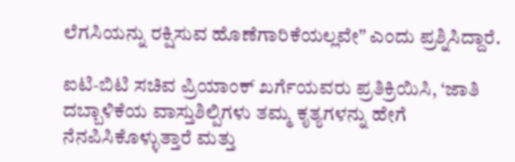ಲೆಗಸಿಯನ್ನು ರಕ್ಷಿಸುವ ಹೊಣೆಗಾರಿಕೆಯಲ್ಲವೇ” ಎಂದು ಪ್ರಶ್ನಿಸಿದ್ದಾರೆ.

ಐಟಿ-ಬಿಟಿ ಸಚಿವ ಪ್ರಿಯಾಂಕ್ ಖರ್ಗೆಯವರು ಪ್ರತಿಕ್ರಿಯಿಸಿ, ‘ಜಾತಿ ದಬ್ಬಾಳಿಕೆಯ ವಾಸ್ತುಶಿಲ್ಪಿಗಳು ತಮ್ಮ ಕೃತ್ಯಗಳನ್ನು ಹೇಗೆ ನೆನಪಿಸಿಕೊಳ್ಳುತ್ತಾರೆ ಮತ್ತು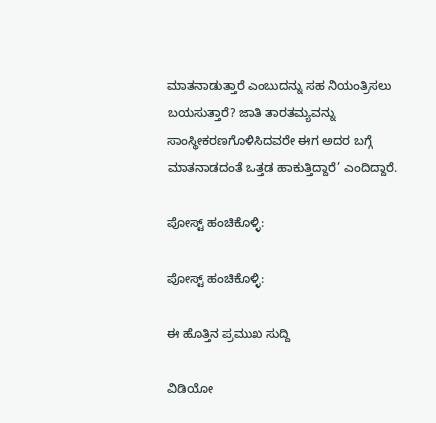ಮಾತನಾಡುತ್ತಾರೆ ಎಂಬುದನ್ನು ಸಹ ನಿಯಂತ್ರಿಸಲು ಬಯಸುತ್ತಾರೆ? ಜಾತಿ ತಾರತಮ್ಯವನ್ನು ಸಾಂಸ್ಥೀಕರಣಗೊಳಿಸಿದವರೇ ಈಗ ಅದರ ಬಗ್ಗೆ ಮಾತನಾಡದಂತೆ ಒತ್ತಡ ಹಾಕುತ್ತಿದ್ದಾರೆ’ ಎಂದಿದ್ದಾರೆ.

ಪೋಸ್ಟ್ ಹಂಚಿಕೊಳ್ಳಿ:

ಪೋಸ್ಟ್ ಹಂಚಿಕೊಳ್ಳಿ:

ಈ ಹೊತ್ತಿನ ಪ್ರಮುಖ ಸುದ್ದಿ

ವಿಡಿಯೋ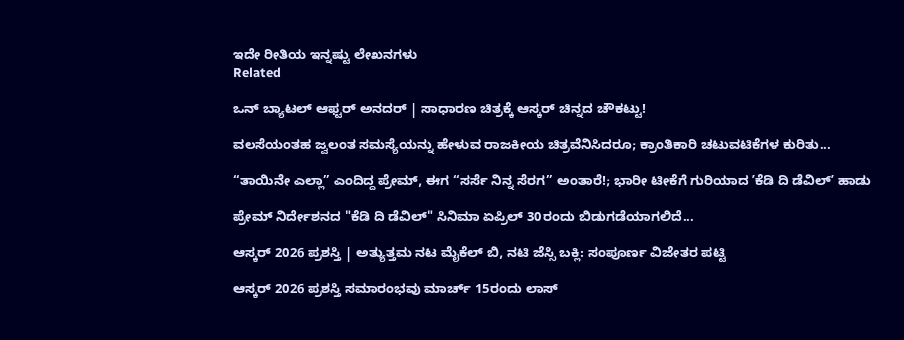ಇದೇ ರೀತಿಯ ಇನ್ನಷ್ಟು ಲೇಖನಗಳು
Related

ಒನ್ ಬ್ಯಾಟಲ್ ಆಫ್ಟರ್ ಅನದರ್ | ಸಾಧಾರಣ ಚಿತ್ರಕ್ಕೆ ಆಸ್ಕರ್ ಚಿನ್ನದ ಚೌಕಟ್ಟು!

ವಲಸೆಯಂತಹ ಜ್ವಲಂತ ಸಮಸ್ಯೆಯನ್ನು ಹೇಳುವ ರಾಜಕೀಯ ಚಿತ್ರವೆನಿಸಿದರೂ; ಕ್ರಾಂತಿಕಾರಿ ಚಟುವಟಿಕೆಗಳ ಕುರಿತು...

“ತಾಯಿನೇ ಎಲ್ಲಾ” ಎಂದಿದ್ದ ಪ್ರೇಮ್, ಈಗ “ಸರ್ಸೆ ನಿನ್ನ ಸೆರಗ” ಅಂತಾರೆ!; ಭಾರೀ ಟೀಕೆಗೆ ಗುರಿಯಾದ ʼಕೆಡಿ ದಿ ಡೆವಿಲ್‌ʼ ಹಾಡು

ಪ್ರೇಮ್‌ ನಿರ್ದೇಶನದ "ಕೆಡಿ ದಿ ಡೆವಿಲ್‌" ಸಿನಿಮಾ ಏಪ್ರಿಲ್‌ 30ರಂದು ಬಿಡುಗಡೆಯಾಗಲಿದೆ...

ಆಸ್ಕರ್ 2026 ಪ್ರಶಸ್ತಿ | ಅತ್ಯುತ್ತಮ ನಟ ಮೈಕೆಲ್ ಬಿ, ನಟಿ ಜೆಸ್ಸಿ ಬಕ್ಲಿ: ಸಂಪೂರ್ಣ ವಿಜೇತರ ಪಟ್ಟಿ

ಆಸ್ಕರ್ 2026 ಪ್ರಶಸ್ತಿ ಸಮಾರಂಭವು ಮಾರ್ಚ್ 15ರಂದು ಲಾಸ್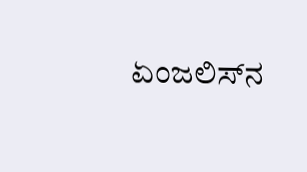ಏಂಜಲಿಸ್‌ನ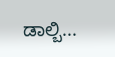ಡಾಲ್ಬಿ...